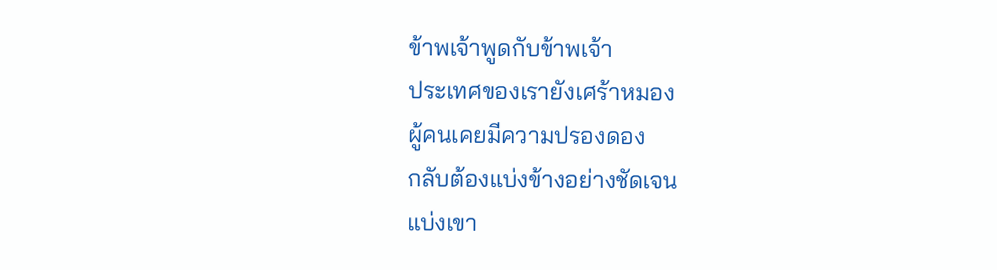ข้าพเจ้าพูดกับข้าพเจ้า
ประเทศของเรายังเศร้าหมอง
ผู้คนเคยมีความปรองดอง
กลับต้องแบ่งข้างอย่างชัดเจน
แบ่งเขา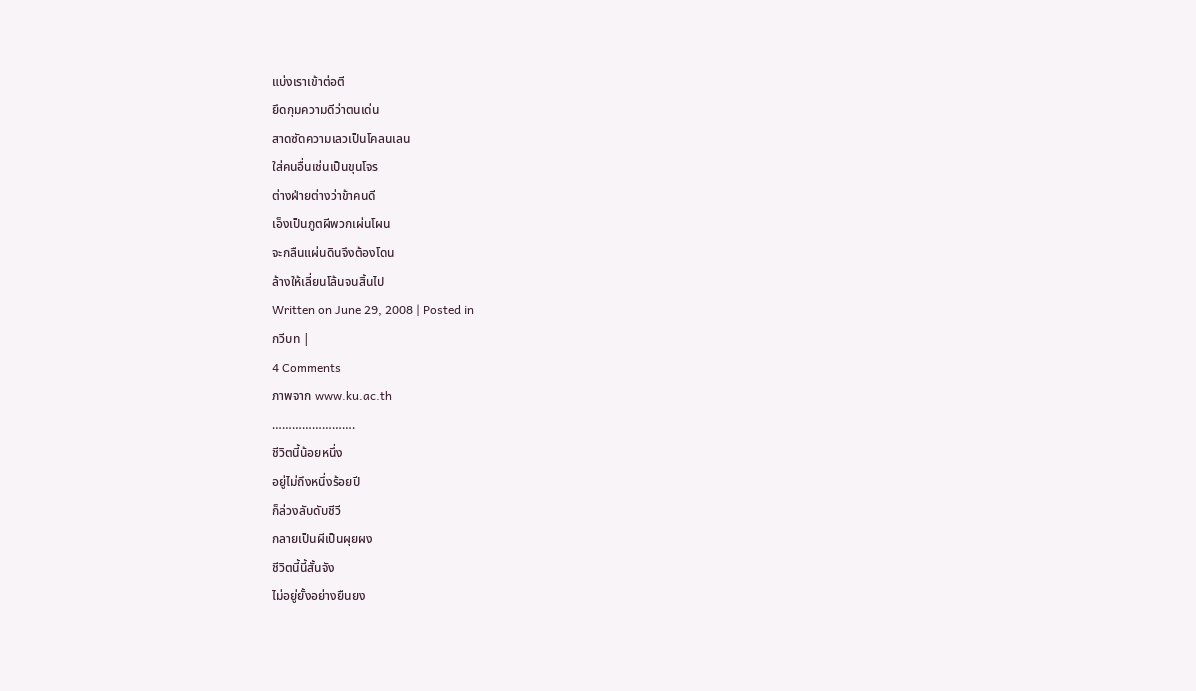แบ่งเราเข้าต่อตี
ยึดกุมความดีว่าตนเด่น
สาดซัดความเลวเป็นโคลนเลน
ใส่คนอื่นเช่นเป็นขุนโจร
ต่างฝ่ายต่างว่าข้าคนดี
เอ็งเป็นภูตผีพวกเผ่นโผน
จะกลืนแผ่นดินจึงต้องโดน
ล้างให้เลี่ยนโล้นจนสิ้นไป
Written on June 29, 2008 | Posted in
กวีบท |
4 Comments
ภาพจาก www.ku.ac.th
…………………….
ชีวิตนี้น้อยหนึ่ง
อยู่ไม่ถึงหนึ่งร้อยปี
ก็ล่วงลับดับชีวี
กลายเป็นผีเป็นผุยผง
ชีวิตนี้นี้สั้นจัง
ไม่อยู่ยั้งอย่างยืนยง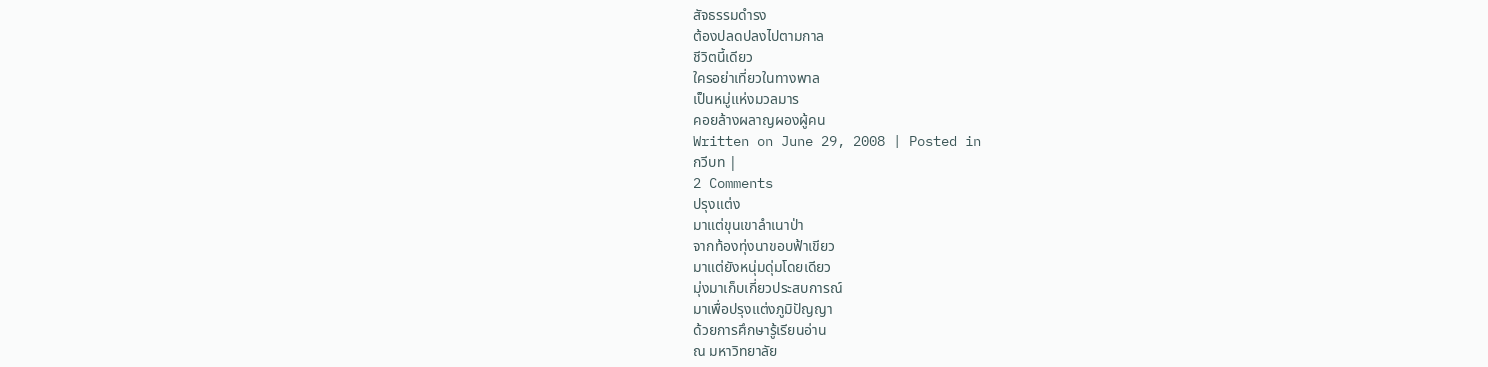สัจธรรมดำรง
ต้องปลดปลงไปตามกาล
ชีวิตนี้เดียว
ใครอย่าเที่ยวในทางพาล
เป็นหมู่แห่งมวลมาร
คอยล้างผลาญผองผู้คน
Written on June 29, 2008 | Posted in
กวีบท |
2 Comments
ปรุงแต่ง
มาแต่ขุนเขาลำเนาป่า
จากท้องทุ่งนาขอบฟ้าเขียว
มาแต่ยังหนุ่มดุ่มโดยเดียว
มุ่งมาเก็บเกี่ยวประสบการณ์
มาเพื่อปรุงแต่งภูมิปัญญา
ด้วยการศึกษารู้เรียนอ่าน
ณ มหาวิทยาลัย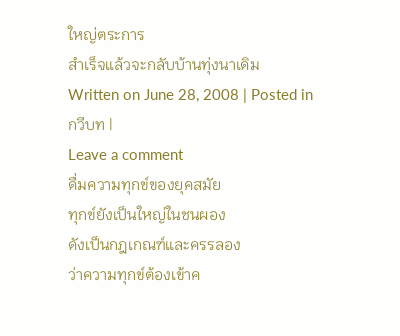ใหญ่ตระการ
สำเร็จแล้วจะกลับบ้านทุ่งนาเดิม
Written on June 28, 2008 | Posted in
กวีบท |
Leave a comment
ดื่มความทุกข์ของยุคสมัย
ทุกข์ยังเป็นใหญ่ในชนผอง
ดังเป็นกฎเกณฑ์และครรลอง
ว่าความทุกข์ต้องเข้าค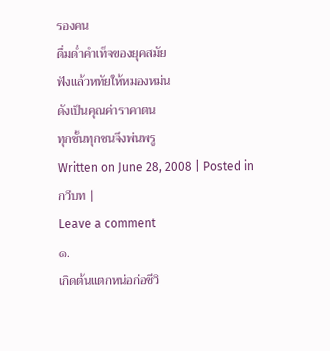รองคน
ดื่มด่ำคำเท็จของยุคสมัย
ฟังแล้วหทัยให้หมองหม่น
ดังเป็นคุณค่าราคาตน
ทุกชั้นทุกชนจึงพ่นพรู
Written on June 28, 2008 | Posted in
กวีบท |
Leave a comment
๑.
เกิดต้นแตกหน่อก่อชีวิ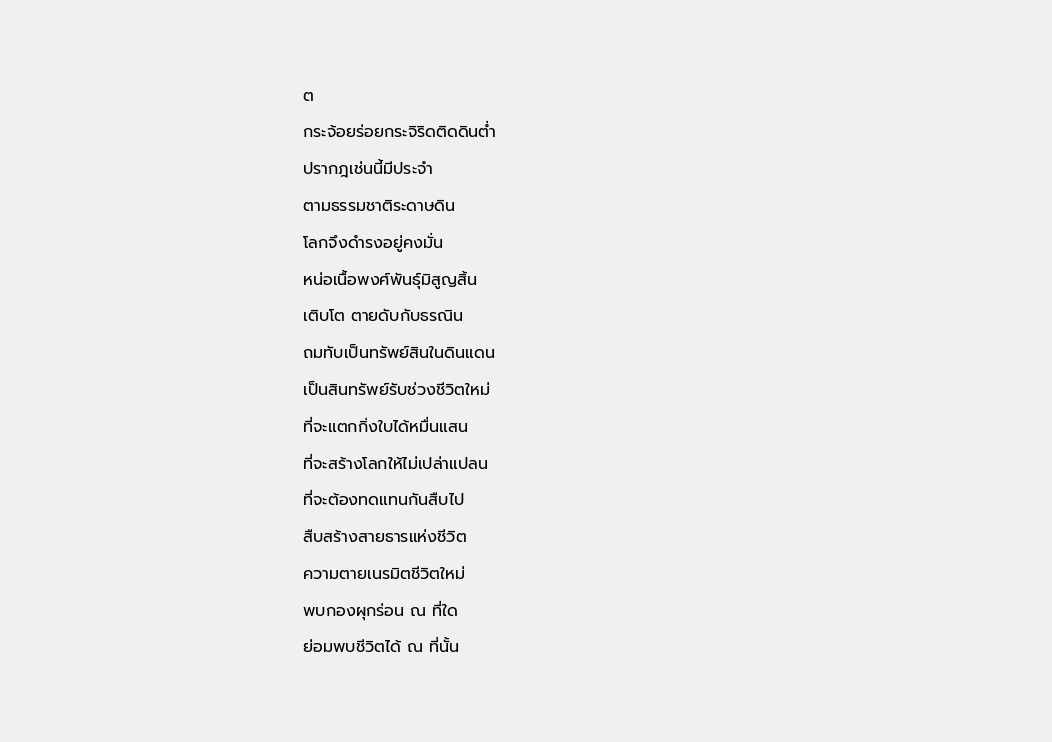ต
กระจ้อยร่อยกระจิริดติดดินต่ำ
ปรากฎเช่นนี้มีประจำ
ตามธรรมชาติระดาษดิน
โลกจึงดำรงอยู่คงมั่น
หน่อเนื้อพงศ์พันธุ์มิสูญสิ้น
เติบโต ตายดับกับธรณิน
ถมทับเป็นทรัพย์สินในดินแดน
เป็นสินทรัพย์รับช่วงชีวิตใหม่
ที่จะแตกกิ่งใบได้หมื่นแสน
ที่จะสร้างโลกให้ไม่เปล่าแปลน
ที่จะต้องทดแทนกันสืบไป
สืบสร้างสายธารแห่งชีวิต
ความตายเนรมิตชีวิตใหม่
พบกองผุกร่อน ณ ที่ใด
ย่อมพบชีวิตได้ ณ ที่นั้น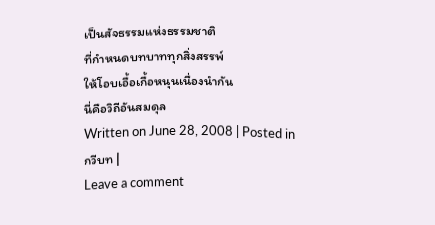เป็นสัจธรรมแห่งธรรมชาติ
ที่กำหนดบทบาททุกสิ่งสรรพ์
ให้โอบเอื้อเกื้อหนุนเนื่องนำกัน
นี่คือวิถีอันสมดุล
Written on June 28, 2008 | Posted in
กวีบท |
Leave a comment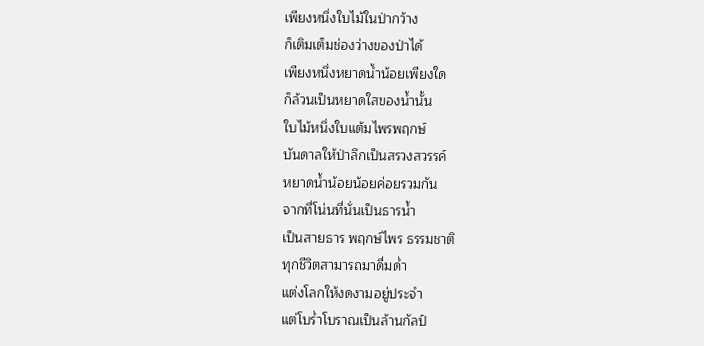เพียงหนึ่งใบไม้ในป่ากว้าง
ก็เติมเต็มช่องว่างของป่าได้
เพียงหนึ่งหยาดน้ำน้อยเพียงใด
ก็ล้วนเป็นหยาดใสของน้ำนั้น
ใบไม้หนึ่งใบแต้มไพรพฤกษ์
บันดาลให้ป่าลึกเป็นสรวงสวรรค์
หยาดน้ำน้อยน้อยค่อยรวมกัน
จากที่โน่นที่นั่นเป็นธารน้ำ
เป็นสายธาร พฤกษ์ไพร ธรรมชาติ
ทุกชีวิตสามารถมาดื่มด่ำ
แต่งโลกให้งดงามอยู่ประจำ
แต่โบร่ำโบราณเป็นล้านกัลป์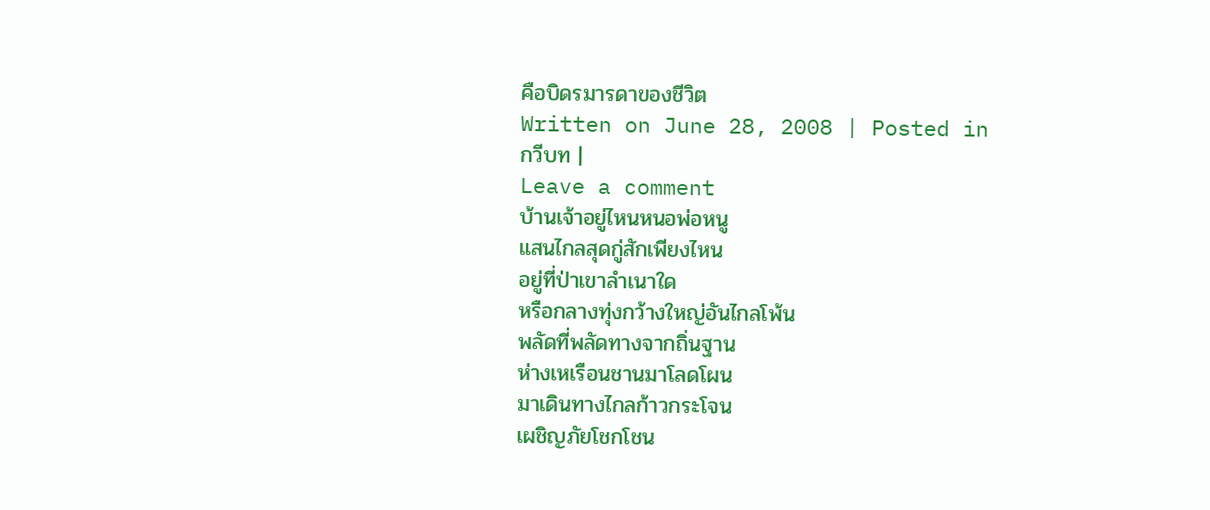คือบิดรมารดาของชีวิต
Written on June 28, 2008 | Posted in
กวีบท |
Leave a comment
บ้านเจ้าอยู่ไหนหนอพ่อหนู
แสนไกลสุดกู่สักเพียงไหน
อยู่ที่ป่าเขาลำเนาใด
หรือกลางทุ่งกว้างใหญ่อันไกลโพ้น
พลัดที่พลัดทางจากถิ่นฐาน
ห่างเหเรือนชานมาโลดโผน
มาเดินทางไกลก้าวกระโจน
เผชิญภัยโชกโชน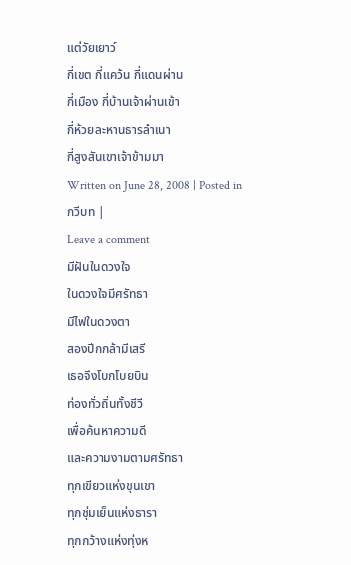แต่วัยเยาว์
กี่เขต กี่แคว้น กี่แดนผ่าน
กี่เมือง กี่บ้านเจ้าผ่านเข้า
กี่ห้วยละหานธารลำเนา
กี่สูงสันเขาเจ้าข้ามมา
Written on June 28, 2008 | Posted in
กวีบท |
Leave a comment
มีฝันในดวงใจ
ในดวงใจมีศรัทธา
มีไฟในดวงตา
สองปีกกล้ามีเสรี
เธอจึงโบกโบยบิน
ท่องทั่วถิ่นทั้งชีวี
เพื่อค้นหาความดี
และความงามตามศรัทธา
ทุกเขียวแห่งขุนเขา
ทุกชุ่มเย็นแห่งธารา
ทุกกว้างแห่งทุ่งห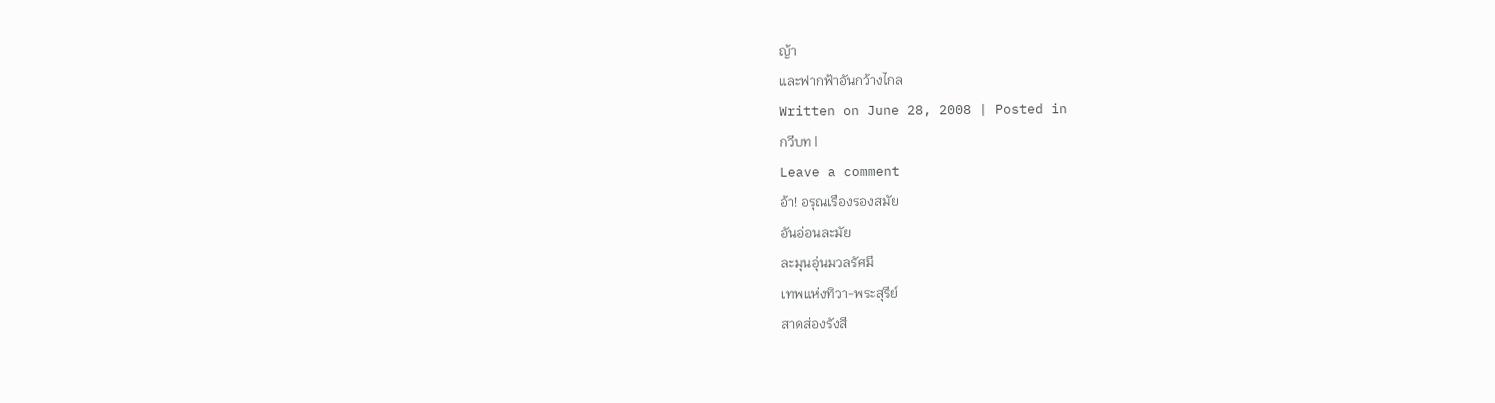ญ้า
และฟากฟ้าอันกว้างไกล
Written on June 28, 2008 | Posted in
กวีบท |
Leave a comment
อ้า! อรุณเรืองรองสมัย
อันอ่อนละมัย
ละมุนอุ่นมวลรัศมี
เทพแห่งทิวา-พระสุรีย์
สาดส่องรังสี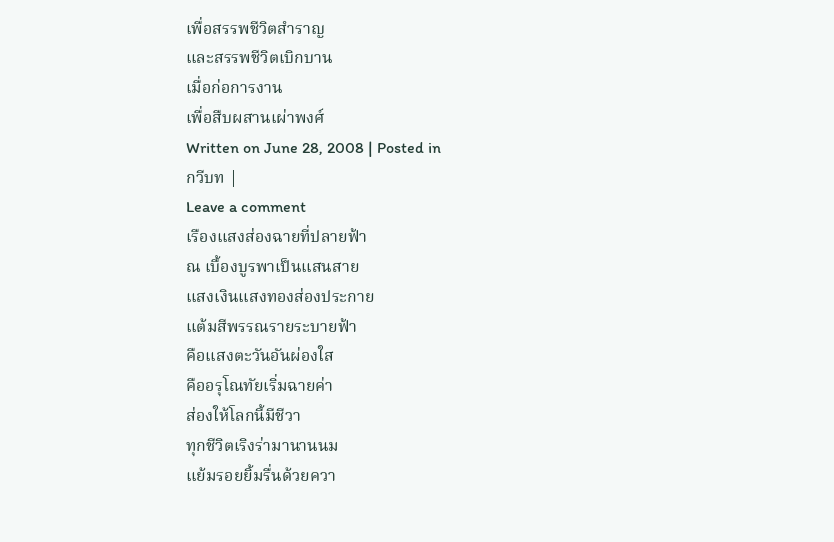เพื่อสรรพชีวิตสำราญ
และสรรพชีวิตเบิกบาน
เมื่อก่อการงาน
เพื่อสืบผสานเผ่าพงศ์
Written on June 28, 2008 | Posted in
กวีบท |
Leave a comment
เรืองแสงส่องฉายที่ปลายฟ้า
ณ เบื้องบูรพาเป็นแสนสาย
แสงเงินแสงทองส่องประกาย
แต้มสีพรรณรายระบายฟ้า
คือแสงตะวันอันผ่องใส
คืออรุโณทัยเริ่มฉายค่า
ส่องให้โลกนี้มีชีวา
ทุกชีวิตเริงร่ามานานนม
แย้มรอยยิ้มรื่นด้วยควา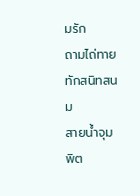มรัก
ถามไถ่ทายทักสนิทสนม
สายน้ำจุมพิต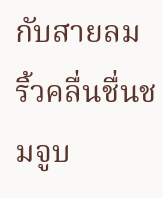กับสายลม
ริ้วคลื่นชื่นชมจูบ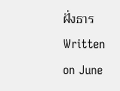ฝั่งธาร
Written on June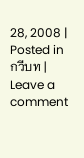28, 2008 | Posted in
กวีบท |
Leave a comment